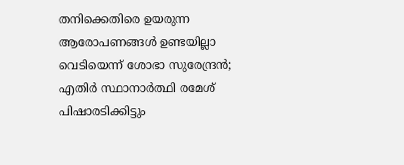തനിക്കെതിരെ ഉയരുന്ന ആരോപണങ്ങള്‍ ഉണ്ടയില്ലാ വെടിയെന്ന് ശോഭാ സുരേന്ദ്രന്‍; എതിര്‍ സ്ഥാനാര്‍ത്ഥി രമേശ് പിഷാരടിക്കിട്ടും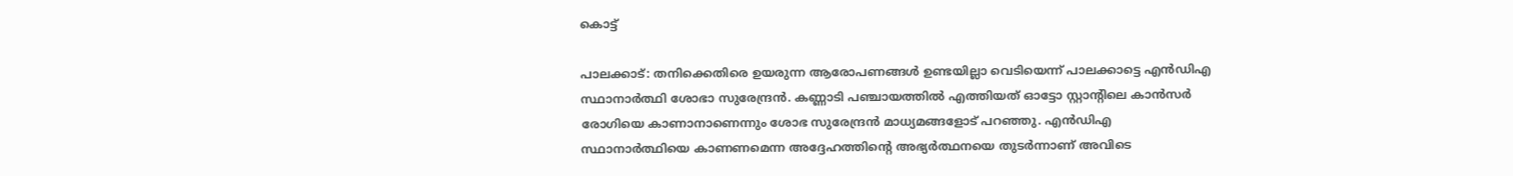കൊട്ട്

പാലക്കാട്: തനിക്കെതിരെ ഉയരുന്ന ആരോപണങ്ങള്‍ ഉണ്ടയില്ലാ വെടിയെന്ന് പാലക്കാട്ടെ എന്‍ഡിഎ സ്ഥാനാര്‍ത്ഥി ശോഭാ സുരേന്ദ്രന്‍. കണ്ണാടി പഞ്ചായത്തില്‍ എത്തിയത് ഓട്ടോ സ്റ്റാന്റിലെ കാന്‍സര്‍ രോഗിയെ കാണാനാണെന്നും ശോഭ സുരേന്ദ്രന്‍ മാധ്യമങ്ങളോട് പറഞ്ഞു. എന്‍ഡിഎ സ്ഥാനാര്‍ത്ഥിയെ കാണണമെന്ന അദ്ദേഹത്തിന്റെ അഭ്യര്‍ത്ഥനയെ തുടര്‍ന്നാണ് അവിടെ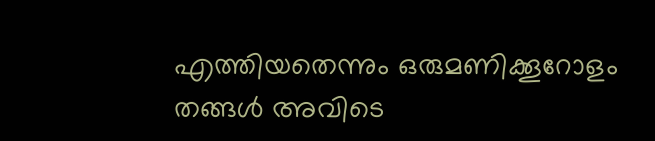എത്തിയതെന്നും ഒരുമണിക്കൂറോളം തങ്ങള്‍ അവിടെ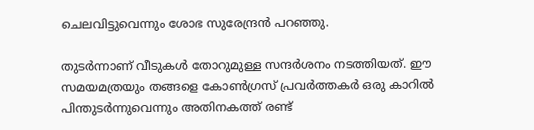ചെലവിട്ടുവെന്നും ശോഭ സുരേന്ദ്രന്‍ പറഞ്ഞു.

തുടര്‍ന്നാണ് വീടുകള്‍ തോറുമുള്ള സന്ദര്‍ശനം നടത്തിയത്. ഈ സമയമത്രയും തങ്ങളെ കോണ്‍ഗ്രസ് പ്രവര്‍ത്തകര്‍ ഒരു കാറില്‍ പിന്തുടര്‍ന്നുവെന്നും അതിനകത്ത് രണ്ട്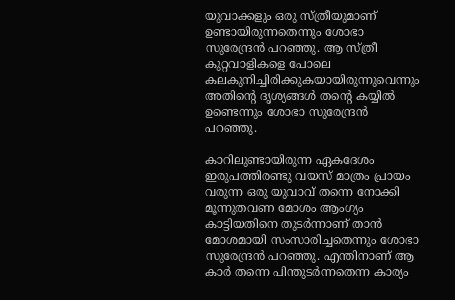യുവാക്കളും ഒരു സ്ത്രീയുമാണ് ഉണ്ടായിരുന്നതെന്നും ശോഭാ സുരേന്ദ്രന്‍ പറഞ്ഞു. ആ സ്ത്രീ കുറ്റവാളികളെ പോലെ കലകുനിച്ചിരിക്കുകയായിരുന്നുവെന്നും അതിന്റെ ദൃശ്യങ്ങള്‍ തന്റെ കയ്യില്‍ ഉണ്ടെന്നും ശോഭാ സുരേന്ദ്രന്‍ പറഞ്ഞു.

കാറിലുണ്ടായിരുന്ന ഏകദേശം ഇരുപത്തിരണ്ടു വയസ് മാത്രം പ്രായം വരുന്ന ഒരു യുവാവ് തന്നെ നോക്കി മൂന്നുതവണ മോശം ആംഗ്യം കാട്ടിയതിനെ തുടര്‍ന്നാണ് താന്‍ മോശമായി സംസാരിച്ചതെന്നും ശോഭാ സുരേന്ദ്രന്‍ പറഞ്ഞു. എന്തിനാണ് ആ കാര്‍ തന്നെ പിന്തുടര്‍ന്നതെന്ന കാര്യം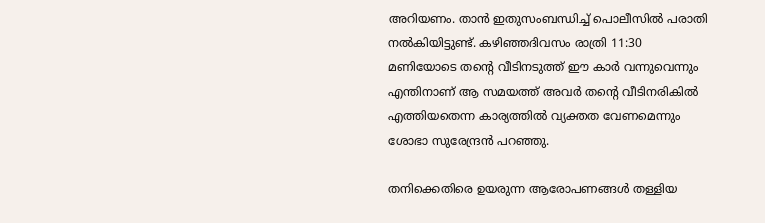അറിയണം. താന്‍ ഇതുസംബന്ധിച്ച് പൊലീസില്‍ പരാതി നല്‍കിയിട്ടുണ്ട്. കഴിഞ്ഞദിവസം രാത്രി 11:30 മണിയോടെ തന്റെ വീടിനടുത്ത് ഈ കാര്‍ വന്നുവെന്നും എന്തിനാണ് ആ സമയത്ത് അവര്‍ തന്റെ വീടിനരികില്‍ എത്തിയതെന്ന കാര്യത്തില്‍ വ്യക്തത വേണമെന്നും ശോഭാ സുരേന്ദ്രന്‍ പറഞ്ഞു.

തനിക്കെതിരെ ഉയരുന്ന ആരോപണങ്ങള്‍ തള്ളിയ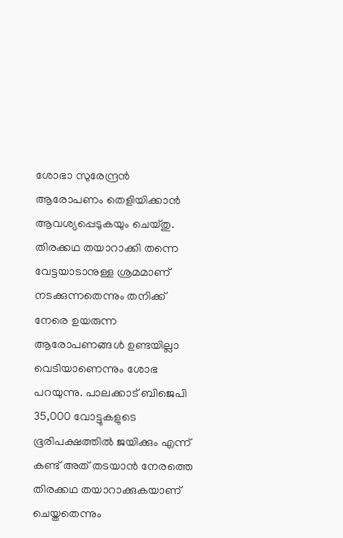ശോഭാ സുരേന്ദ്രന്‍ ആരോപണം തെളിയിക്കാന്‍ ആവശ്യപ്പെടുകയും ചെയ്തു. തിരക്കഥ തയാറാക്കി തന്നെ വേട്ടയാടാനുള്ള ശ്രമമാണ് നടക്കുന്നതെന്നും തനിക്ക് നേരെ ഉയരുന്ന ആരോപണങ്ങള്‍ ഉണ്ടയില്ലാ വെടിയാണെന്നും ശോഭ പറയുന്നു. പാലക്കാട് ബിജെപി 35,000 വോട്ടുകളുടെ ഭൂരിപക്ഷത്തില്‍ ജയിക്കും എന്ന് കണ്ട് അത് തടയാന്‍ നേരത്തെ തിരക്കഥ തയാറാക്കുകയാണ് ചെയ്തതെന്നും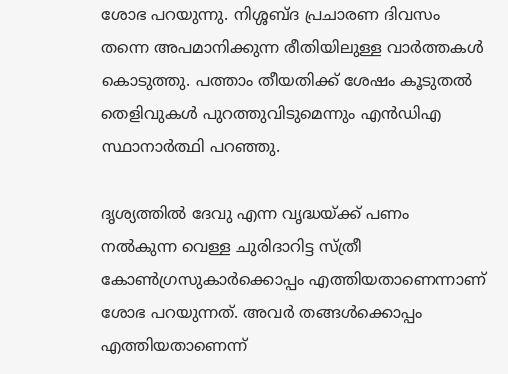ശോഭ പറയുന്നു. നിശ്ശബ്ദ പ്രചാരണ ദിവസം തന്നെ അപമാനിക്കുന്ന രീതിയിലുള്ള വാര്‍ത്തകള്‍ കൊടുത്തു. പത്താം തീയതിക്ക് ശേഷം കൂടുതല്‍ തെളിവുകള്‍ പുറത്തുവിടുമെന്നും എന്‍ഡിഎ സ്ഥാനാര്‍ത്ഥി പറഞ്ഞു.

ദൃശ്യത്തില്‍ ദേവു എന്ന വൃദ്ധയ്ക്ക് പണം നല്‍കുന്ന വെള്ള ചുരിദാറിട്ട സ്ത്രീ കോണ്‍ഗ്രസുകാര്‍ക്കൊപ്പം എത്തിയതാണെന്നാണ് ശോഭ പറയുന്നത്. അവര്‍ തങ്ങള്‍ക്കൊപ്പം എത്തിയതാണെന്ന്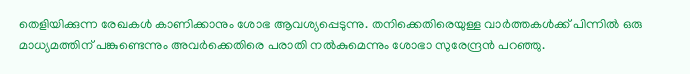തെളിയിക്കുന്ന രേഖകള്‍ കാണിക്കാനും ശോഭ ആവശ്യപ്പെടുന്നു. തനിക്കെതിരെയുള്ള വാര്‍ത്തകള്‍ക്ക് പിന്നില്‍ ഒരു മാധ്യമത്തിന് പങ്കുണ്ടെന്നും അവര്‍ക്കെതിരെ പരാതി നല്‍കുമെന്നും ശോഭാ സുരേന്ദ്രന്‍ പറഞ്ഞു.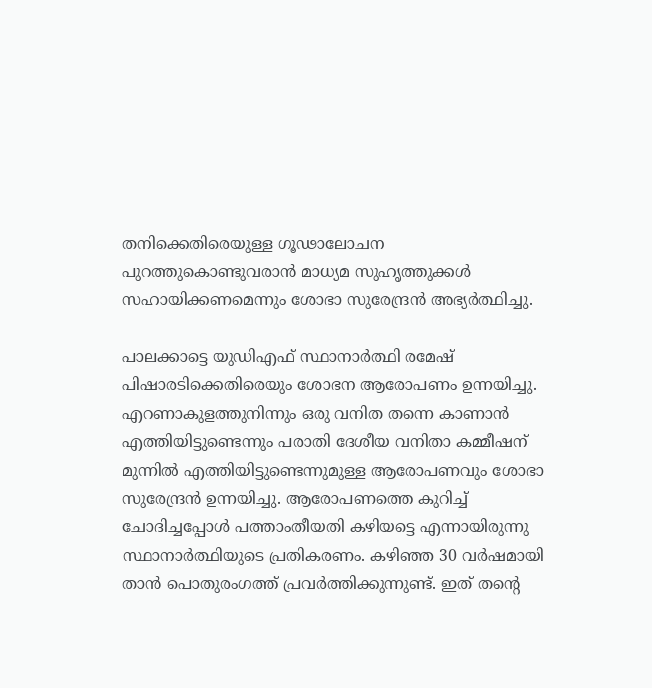തനിക്കെതിരെയുള്ള ഗൂഢാലോചന പുറത്തുകൊണ്ടുവരാന്‍ മാധ്യമ സുഹൃത്തുക്കള്‍ സഹായിക്കണമെന്നും ശോഭാ സുരേന്ദ്രന്‍ അഭ്യര്‍ത്ഥിച്ചു.

പാലക്കാട്ടെ യുഡിഎഫ് സ്ഥാനാര്‍ത്ഥി രമേഷ് പിഷാരടിക്കെതിരെയും ശോഭന ആരോപണം ഉന്നയിച്ചു. എറണാകുളത്തുനിന്നും ഒരു വനിത തന്നെ കാണാന്‍ എത്തിയിട്ടുണ്ടെന്നും പരാതി ദേശീയ വനിതാ കമ്മീഷന് മുന്നില്‍ എത്തിയിട്ടുണ്ടെന്നുമുള്ള ആരോപണവും ശോഭാ സുരേന്ദ്രന്‍ ഉന്നയിച്ചു. ആരോപണത്തെ കുറിച്ച് ചോദിച്ചപ്പോള്‍ പത്താംതീയതി കഴിയട്ടെ എന്നായിരുന്നു സ്ഥാനാര്‍ത്ഥിയുടെ പ്രതികരണം. കഴിഞ്ഞ 30 വര്‍ഷമായി താന്‍ പൊതുരംഗത്ത് പ്രവര്‍ത്തിക്കുന്നുണ്ട്. ഇത് തന്റെ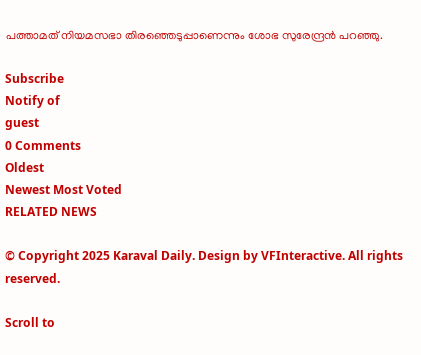പത്താമത് നിയമസഭാ തിരഞ്ഞെടുപ്പാണെന്നും ശോഭ സുരേന്ദ്രന്‍ പറഞ്ഞു.

Subscribe
Notify of
guest
0 Comments
Oldest
Newest Most Voted
RELATED NEWS

© Copyright 2025 Karaval Daily. Design by VFInteractive. All rights reserved.

Scroll to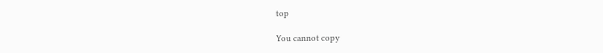top

You cannot copy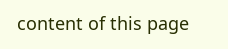content of this page